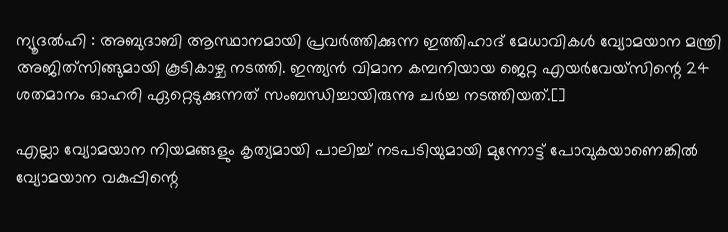ന്യൂദല്‍ഹി : അബുദാബി ആസ്ഥാനമായി പ്രവര്‍ത്തിക്കുന്ന ഇത്തിഹാദ് മേധാവികള്‍ വ്യോമയാന മന്ത്രി അജിത്‌സിങ്ങുമായി കൂടികാഴ്ച നടത്തി. ഇന്ത്യന്‍ വിമാന കമ്പനിയായ ജെറ്റ എയര്‍വേയ്‌സിന്റെ 24 ശതമാനം ഓഹരി ഏറ്റെടുക്കുന്നത് സംബന്ധിച്ചായിരുന്നു ചര്‍ച്ച നടത്തിയത്.[]

എല്ലാ വ്യോമയാന നിയമങ്ങളും കൃത്യമായി പാലിച്ച് നടപടിയുമായി മുന്നോട്ട് പോവുകയാണെങ്കില്‍ വ്യോമയാന വകുപ്പിന്റെ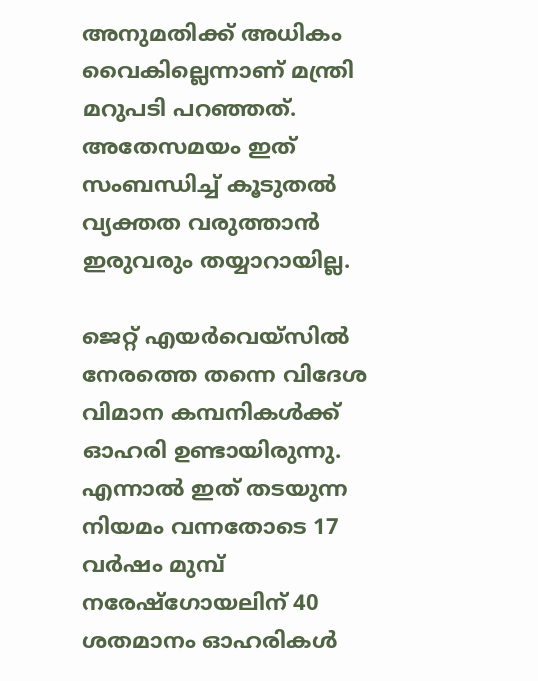അനുമതിക്ക് അധികം വൈകില്ലെന്നാണ് മന്ത്രി മറുപടി പറഞ്ഞത്. അതേസമയം ഇത് സംബന്ധിച്ച് കൂടുതല്‍ വ്യക്തത വരുത്താന്‍ ഇരുവരും തയ്യാറായില്ല.

ജെറ്റ് എയര്‍വെയ്‌സില്‍ നേരത്തെ തന്നെ വിദേശ വിമാന കമ്പനികള്‍ക്ക് ഓഹരി ഉണ്ടായിരുന്നു. എന്നാല്‍ ഇത് തടയുന്ന നിയമം വന്നതോടെ 17 വര്‍ഷം മുമ്പ് നരേഷ്‌ഗോയലിന് 40 ശതമാനം ഓഹരികള്‍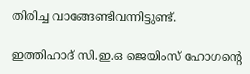തിരിച്ച വാങ്ങേണ്ടിവന്നിട്ടുണ്ട്.

ഇത്തിഹാദ് സി.ഇ.ഒ ജെയിംസ് ഹോഗന്റെ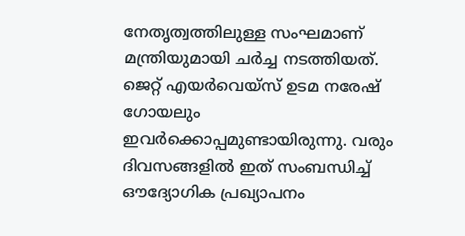നേതൃത്വത്തിലുള്ള സംഘമാണ് മന്ത്രിയുമായി ചര്‍ച്ച നടത്തിയത്. ജെറ്റ് എയര്‍വെയ്‌സ് ഉടമ നരേഷ് ഗോയലും ഇവര്‍ക്കൊപ്പമുണ്ടായിരുന്നു. വരും ദിവസങ്ങളില്‍ ഇത് സംബന്ധിച്ച് ഔദ്യോഗിക പ്രഖ്യാപനം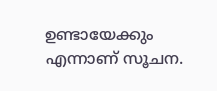ഉണ്ടായേക്കും എന്നാണ് സൂചന.